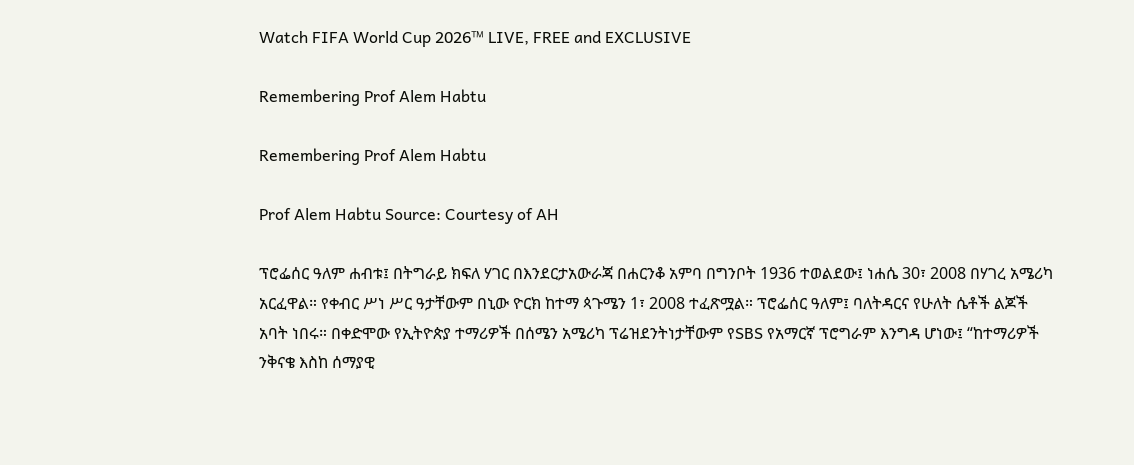Watch FIFA World Cup 2026™ LIVE, FREE and EXCLUSIVE

Remembering Prof Alem Habtu

Remembering Prof Alem Habtu

Prof Alem Habtu Source: Courtesy of AH

ፕሮፌሰር ዓለም ሐብቱ፤ በትግራይ ክፍለ ሃገር በእንደርታአውራጃ በሐርንቆ አምባ በግንቦት 1936 ተወልደው፤ ነሐሴ 30፣ 2008 በሃገረ አሜሪካ አርፈዋል። የቀብር ሥነ ሥር ዓታቸውም በኒው ዮርክ ከተማ ጳጉሜን 1፣ 2008 ተፈጽሟል። ፕሮፌሰር ዓለም፤ ባለትዳርና የሁለት ሴቶች ልጆች አባት ነበሩ። በቀድሞው የኢትዮጵያ ተማሪዎች በሰሜን አሜሪካ ፕሬዝደንትነታቸውም የSBS የአማርኛ ፕሮግራም እንግዳ ሆነው፤ “ከተማሪዎች ንቅናቄ እስከ ሰማያዊ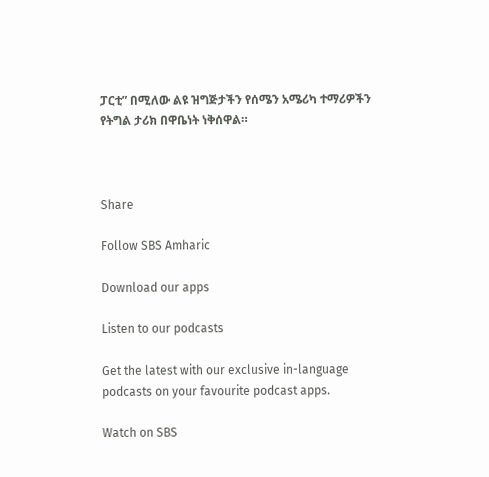ፓርቲ” በሚለው ልዩ ዝግጅታችን የሰሜን አሜሪካ ተማሪዎችን የትግል ታሪክ በዋቤነት ነቅሰዋል።



Share

Follow SBS Amharic

Download our apps

Listen to our podcasts

Get the latest with our exclusive in-language podcasts on your favourite podcast apps.

Watch on SBS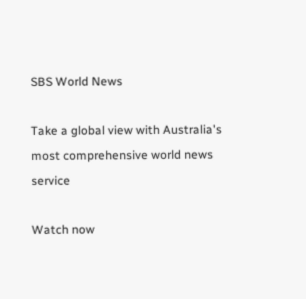SBS World News

Take a global view with Australia's most comprehensive world news service

Watch now